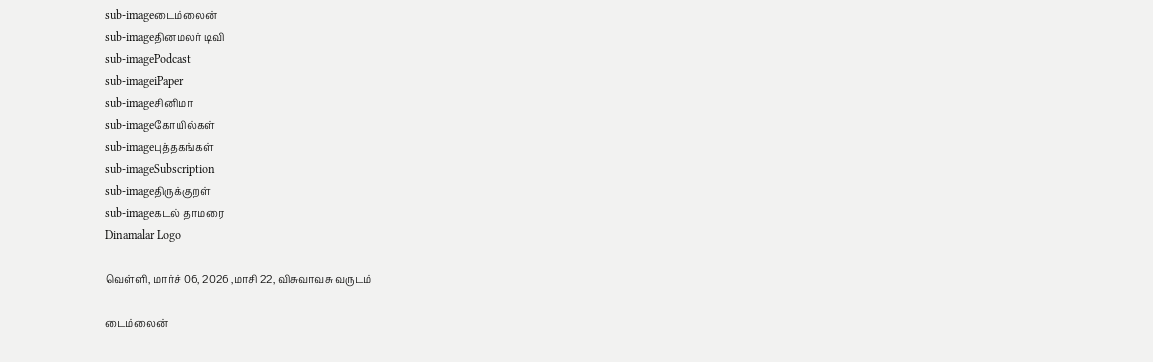sub-imageடைம்லைன்
sub-imageதினமலர் டிவி
sub-imagePodcast
sub-imageiPaper
sub-imageசினிமா
sub-imageகோயில்கள்
sub-imageபுத்தகங்கள்
sub-imageSubscription
sub-imageதிருக்குறள்
sub-imageகடல் தாமரை
Dinamalar Logo

வெள்ளி, மார்ச் 06, 2026 ,மாசி 22, விசுவாவசு வருடம்

டைம்லைன்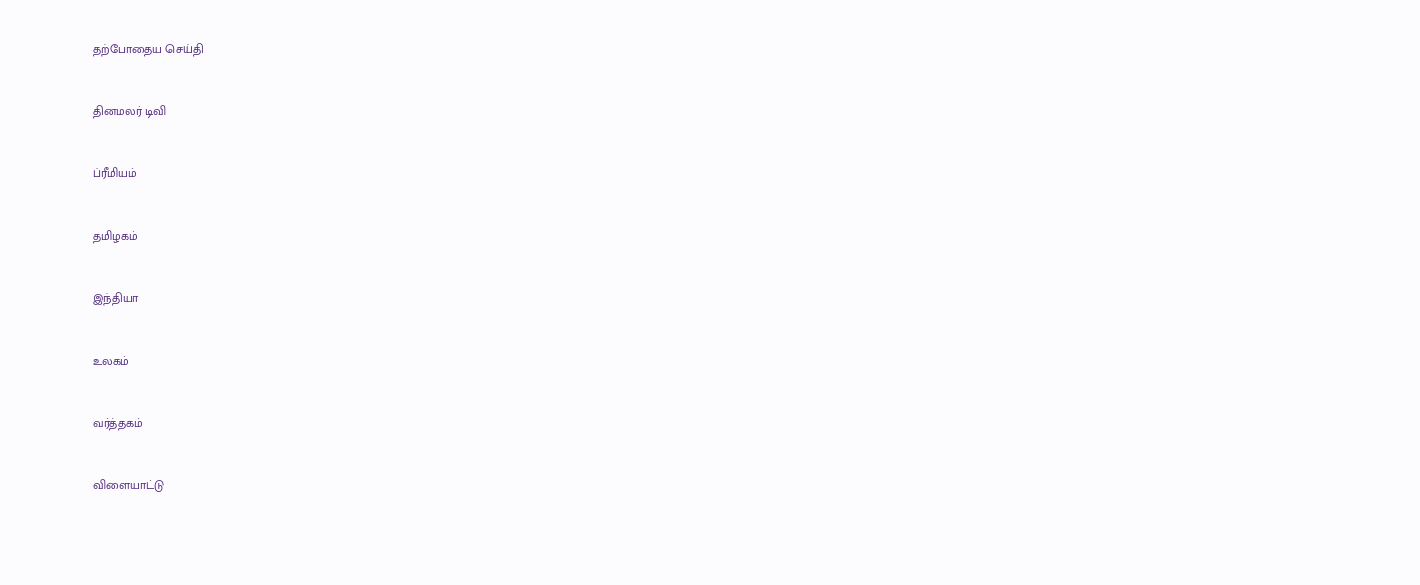தற்போதைய செய்தி


தினமலர் டிவி


ப்ரீமியம்


தமிழகம்


இந்தியா


உலகம்


வர்த்தகம்


விளையாட்டு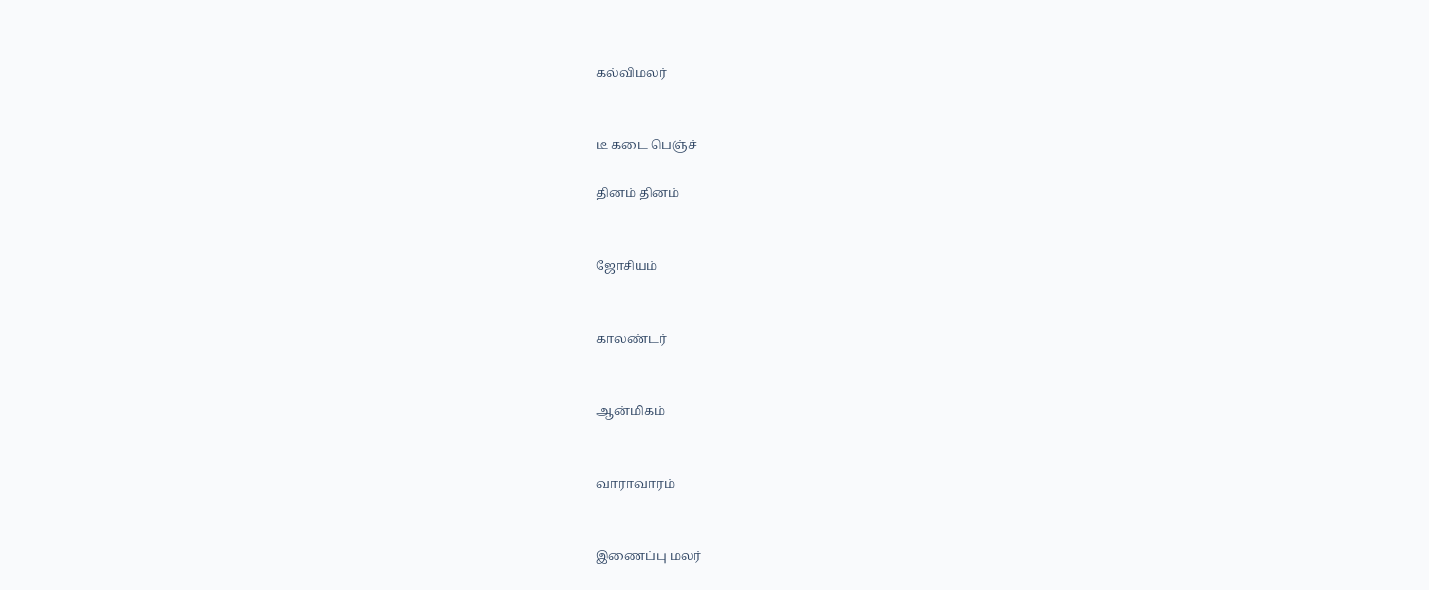கல்விமலர்


டீ கடை பெஞ்ச்

தினம் தினம்


ஜோசியம்


காலண்டர்


ஆன்மிகம்


வாராவாரம்


இணைப்பு மலர்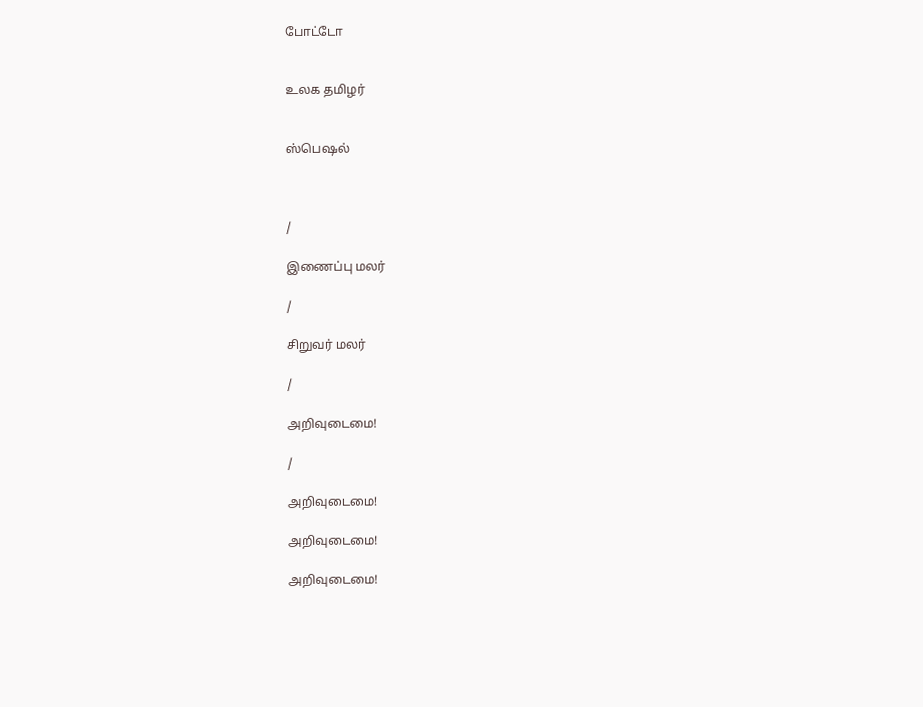போட்டோ


உலக தமிழர்


ஸ்பெஷல்



/

இணைப்பு மலர்

/

சிறுவர் மலர்

/

அறிவுடைமை!

/

அறிவுடைமை!

அறிவுடைமை!

அறிவுடைமை!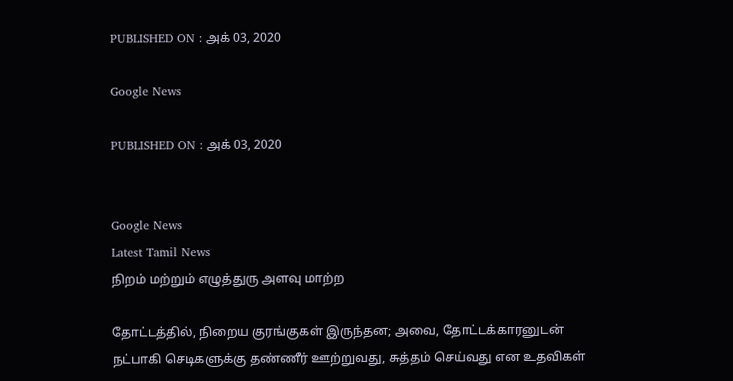PUBLISHED ON : அக் 03, 2020

Google News

PUBLISHED ON : அக் 03, 2020


Google News
Latest Tamil News
நிறம் மற்றும் எழுத்துரு அளவு மாற்ற

தோட்டத்தில், நிறைய குரங்குகள் இருந்தன; அவை, தோட்டக்காரனுடன் நட்பாகி செடிகளுக்கு தண்ணீர் ஊற்றுவது, சுத்தம் செய்வது என உதவிகள்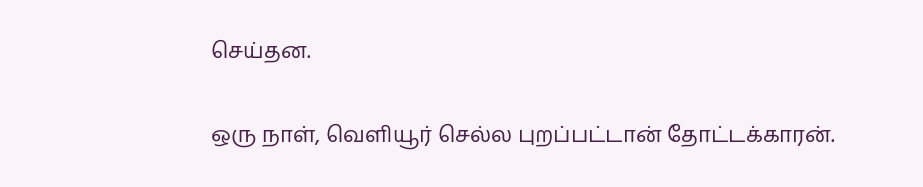செய்தன.

ஒரு நாள், வெளியூர் செல்ல புறப்பட்டான் தோட்டக்காரன்.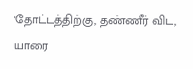'தோட்டத்திற்கு, தண்ணீர் விட, யாரை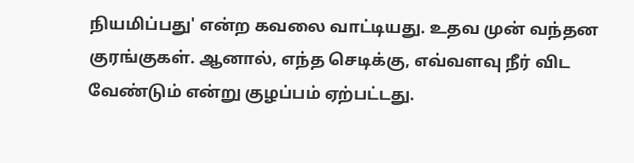நியமிப்பது' என்ற கவலை வாட்டியது. உதவ முன் வந்தன குரங்குகள். ஆனால், எந்த செடிக்கு, எவ்வளவு நீர் விட வேண்டும் என்று குழப்பம் ஏற்பட்டது.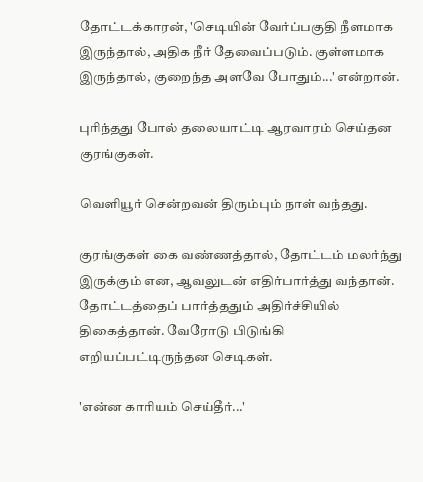தோட்டக்காரன், 'செடியின் வேர்ப்பகுதி நீளமாக இருந்தால், அதிக நீர் தேவைப்படும். குள்ளமாக இருந்தால், குறைந்த அளவே போதும்...' என்றான்.

புரிந்தது போல் தலையாட்டி ஆரவாரம் செய்தன குரங்குகள்.

வெளியூர் சென்றவன் திரும்பும் நாள் வந்தது.

குரங்குகள் கை வண்ணத்தால், தோட்டம் மலர்ந்து இருக்கும் என, ஆவலுடன் எதிர்பார்த்து வந்தான். தோட்டத்தைப் பார்த்ததும் அதிர்ச்சியில் திகைத்தான். வேரோடு பிடுங்கி எறியப்பட்டிருந்தன செடிகள்.

'என்ன காரியம் செய்தீர்...'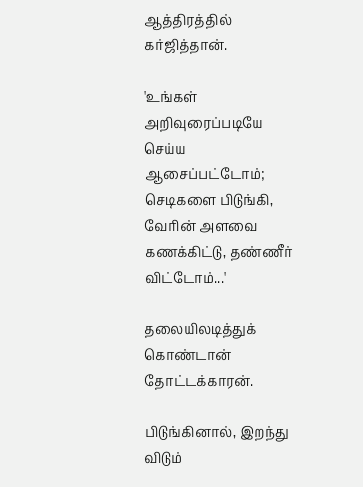ஆத்திரத்தில் கர்ஜித்தான்.

'உங்கள் அறிவுரைப்படியே செய்ய ஆசைப்பட்டோம்; செடிகளை பிடுங்கி, வேரின் அளவை கணக்கிட்டு, தண்ணீர் விட்டோம்...'

தலையிலடித்துக் கொண்டான் தோட்டக்காரன்.

பிடுங்கினால், இறந்து விடும்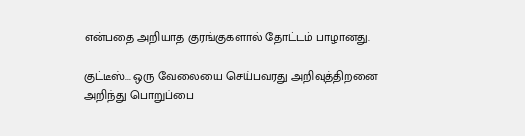என்பதை அறியாத குரங்குகளால் தோட்டம் பாழானது.

குட்டீஸ்... ஒரு வேலையை செய்பவரது அறிவுத்திறனை அறிந்து பொறுப்பை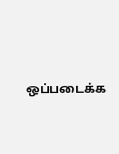ஒப்படைக்க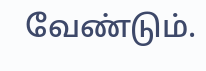வேண்டும்.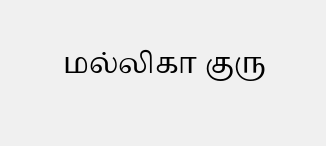மல்லிகா குரு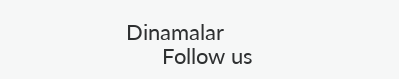Dinamalar
      Follow us